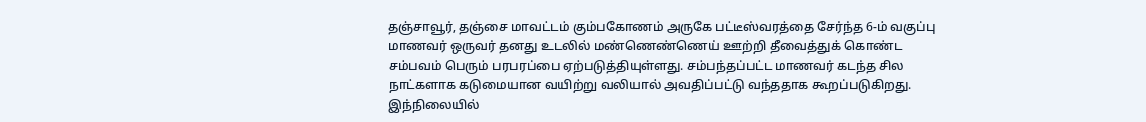தஞ்சாவூர், தஞ்சை மாவட்டம் கும்பகோணம் அருகே பட்டீஸ்வரத்தை சேர்ந்த 6-ம் வகுப்பு மாணவர் ஒருவர் தனது உடலில் மண்ணெண்ணெய் ஊற்றி தீவைத்துக் கொண்ட சம்பவம் பெரும் பரபரப்பை ஏற்படுத்தியுள்ளது. சம்பந்தப்பட்ட மாணவர் கடந்த சில நாட்களாக கடுமையான வயிற்று வலியால் அவதிப்பட்டு வந்ததாக கூறப்படுகிறது. இந்நிலையில்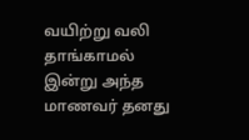வயிற்று வலி தாங்காமல் இன்று அந்த மாணவர் தனது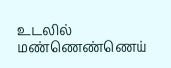உடலில் மண்ணெண்ணெய்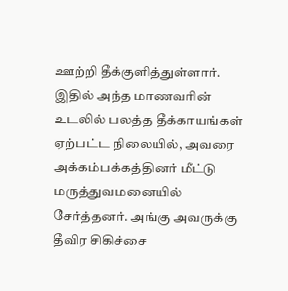ஊற்றி தீக்குளித்துள்ளார். இதில் அந்த மாணவரின் உடலில் பலத்த தீக்காயங்கள் ஏற்பட்ட நிலையில், அவரை அக்கம்பக்கத்தினர் மீட்டு மருத்துவமனையில் சேர்த்தனர். அங்கு அவருக்கு தீவிர சிகிச்சை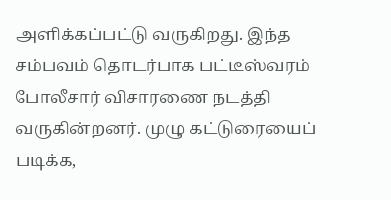அளிக்கப்பட்டு வருகிறது. இந்த சம்பவம் தொடர்பாக பட்டீஸ்வரம் போலீசார் விசாரணை நடத்தி வருகின்றனர். முழு கட்டுரையைப் படிக்க,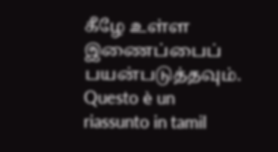கீழே உள்ள இணைப்பைப் பயன்படுத்தவும்.
Questo è un riassunto in tamil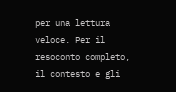per una lettura veloce. Per il resoconto completo, il contesto e gli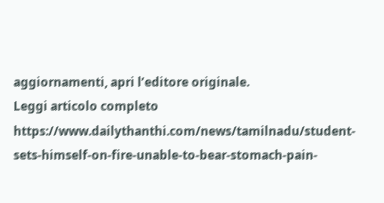aggiornamenti, apri l’editore originale.
Leggi articolo completo
https://www.dailythanthi.com/news/tamilnadu/student-sets-himself-on-fire-unable-to-bear-stomach-pain-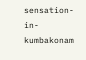sensation-in-kumbakonam